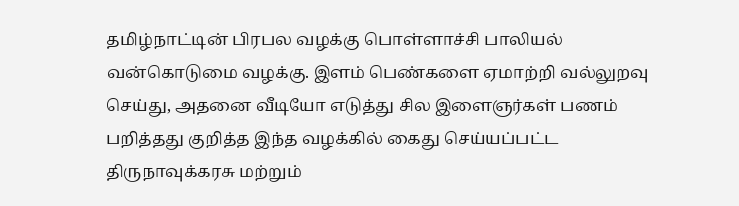தமிழ்நாட்டின் பிரபல வழக்கு பொள்ளாச்சி பாலியல் வன்கொடுமை வழக்கு. இளம் பெண்களை ஏமாற்றி வல்லுறவு செய்து, அதனை வீடியோ எடுத்து சில இளைஞர்கள் பணம் பறித்தது குறித்த இந்த வழக்கில் கைது செய்யப்பட்ட திருநாவுக்கரசு மற்றும்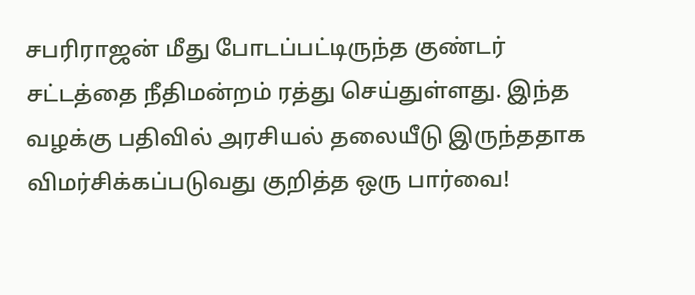சபரிராஜன் மீது போடப்பட்டிருந்த குண்டர் சட்டத்தை நீதிமன்றம் ரத்து செய்துள்ளது. இந்த வழக்கு பதிவில் அரசியல் தலையீடு இருந்ததாக விமர்சிக்கப்படுவது குறித்த ஒரு பார்வை!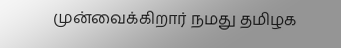முன்வைக்கிறார் நமது தமிழக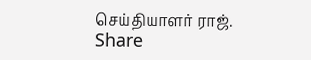செய்தியாளர் ராஜ்.
Share